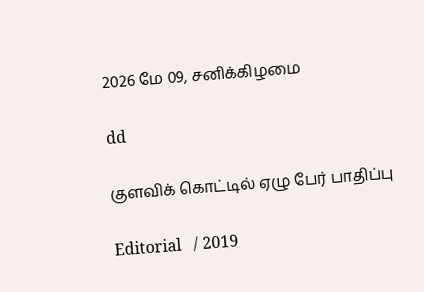2026 மே 09, சனிக்கிழமை

dd

குளவிக் கொட்டில் ஏழு பேர் பாதிப்பு

Editorial   / 2019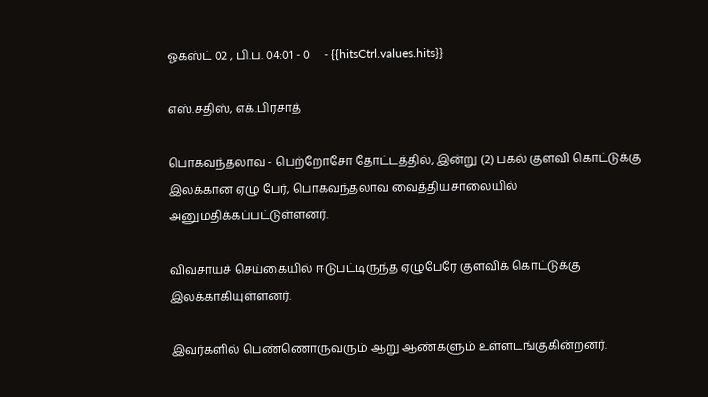ஓகஸ்ட் 02 , பி.ப. 04:01 - 0     - {{hitsCtrl.values.hits}}

எஸ்.சதிஸ், எக்.பிரசாத்

பொகவந்தலாவ - பெற்றோசோ தோட்டத்தில், இன்று (2) பகல் குளவி கொட்டுக்கு இலக்கான ஏழு பேர், பொகவந்தலாவ வைத்தியசாலையில் அனுமதிக்கப்பட்டுள்ளனர்.

விவசாயச் செய்கையில் ஈடுபட்டிருந்த ஏழுபேரே குளவிக் கொட்டுக்கு இலக்காகியுள்ளனர்.

இவர்களில் பெண்ணொருவரும் ஆறு ஆண்களும் உள்ளடங்குகின்றனர்.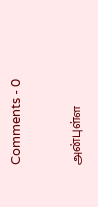Comments - 0


அன்புள்ள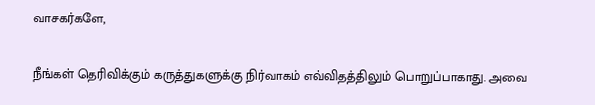வாசகர்களே,

நீங்கள் தெரிவிக்கும் கருத்துகளுக்கு நிர்வாகம் எவ்விதத்திலும் பொறுப்பாகாது. அவை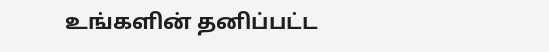உங்களின் தனிப்பட்ட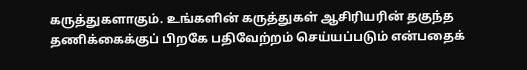கருத்துகளாகும். உங்களின் கருத்துகள் ஆசிரியரின் தகுந்த தணிக்கைக்குப் பிறகே பதிவேற்றம் செய்யப்படும் என்பதைக்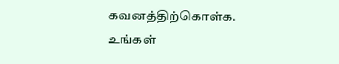கவனத்திற்கொள்க. உங்கள்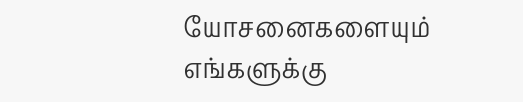யோசனைகளையும் எங்களுக்கு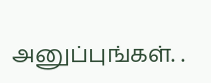அனுப்புங்கள். .